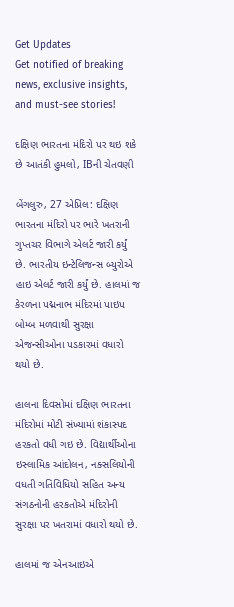Get Updates
Get notified of breaking news, exclusive insights, and must-see stories!

દક્ષિણ ભારતના મંદિરો પર થઇ શકે છે આતંકી હુમલો, IBની ચેતવણી

બેંગલુરુ, 27 એપ્રિલ: દક્ષિણ ભારતના મંદિરો પર ભારે ખતરાની ગુપ્તચર વિભાગે એલર્ટ જારી કર્યું છે. ભારતીય ઇન્ટેલિજન્સ બ્યુરોએ હાઇ એલર્ટ જારી કર્યું છે. હાલમાં જ કેરળના પદ્મનાભ મંદિરમાં પાઇપ બોમ્બ મળવાથી સુરક્ષા એજન્સીઓના પડકારમાં વધારો થયો છે.

હાલના દિવસોમાં દક્ષિણ ભારતના મંદિરોમાં મોટી સંખ્યામાં શંકાસ્પદ હરકતો વધી ગઇ છે. વિદ્યાર્થીઓના ઇસ્લામિક આંદોલન, નક્સલિયોની વધતી ગતિવિધિયો સહિત અન્ય સંગઠનોની હરકતોએ મંદિરોની સુરક્ષા પર ખતરામાં વધારો થયો છે.

હાલમાં જ એનઆઇએ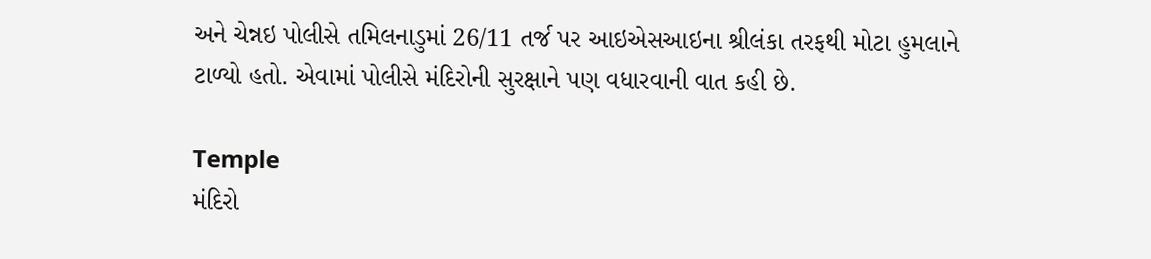અને ચેન્નઇ પોલીસે તમિલનાડુમાં 26/11 તર્જ પર આઇએસઆઇના શ્રીલંકા તરફથી મોટા હુમલાને ટાળ્યો હતો. એવામાં પોલીસે મંદિરોની સુરક્ષાને પણ વધારવાની વાત કહી છે.

Temple
મંદિરો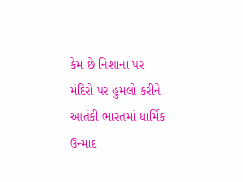કેમ છે નિશાના પર
મંદિરો પર હુમલો કરીને આતંકી ભારતમાં ધાર્મિક ઉન્માદ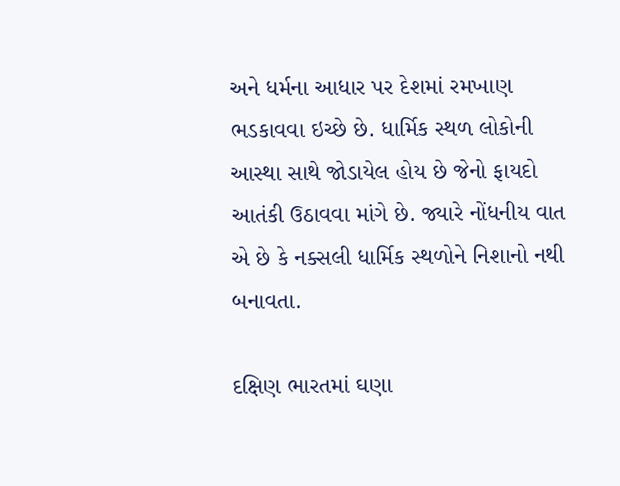અને ધર્મના આધાર પર દેશમાં રમખાણ ભડકાવવા ઇચ્છે છે. ધાર્મિક સ્થળ લોકોની આસ્થા સાથે જોડાયેલ હોય છે જેનો ફાયદો આતંકી ઉઠાવવા માંગે છે. જ્યારે નોંધનીય વાત એ છે કે નક્સલી ધાર્મિક સ્થળોને નિશાનો નથી બનાવતા.

દક્ષિણ ભારતમાં ઘણા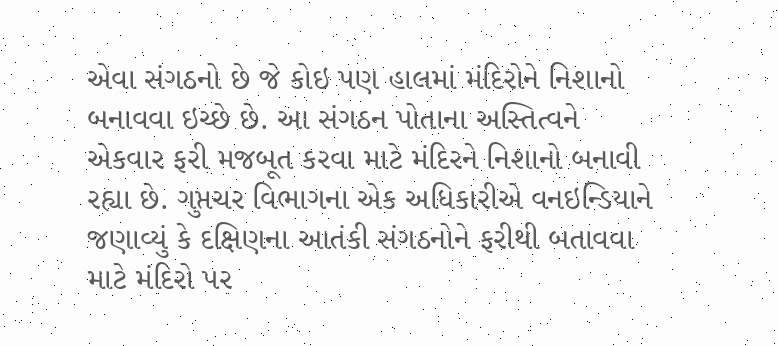એવા સંગઠનો છે જે કોઇ પણ હાલમાં મંદિરોને નિશાનો બનાવવા ઇચ્છે છે. આ સંગઠન પોતાના અસ્તિત્વને એકવાર ફરી મજબૂત કરવા માટે મંદિરને નિશાનો બનાવી રહ્યા છે. ગુપ્તચર વિભાગના એક અધિકારીએ વનઇન્ડિયાને જણાવ્યું કે દક્ષિણના આતંકી સંગઠનોને ફરીથી બતાવવા માટે મંદિરો પર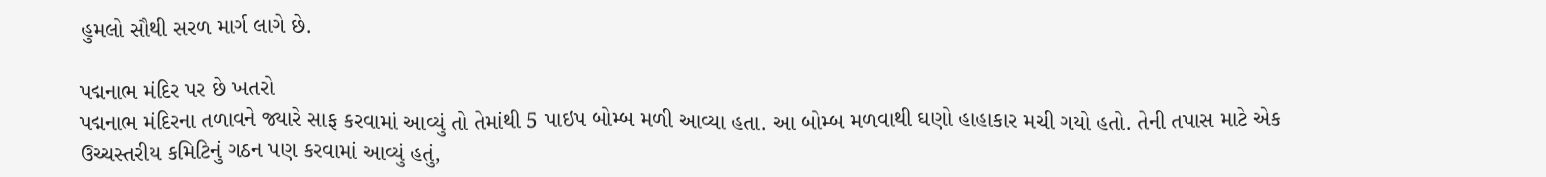હુમલો સૌથી સરળ માર્ગ લાગે છે.

પદ્મનાભ મંદિર પર છે ખતરો
પદ્મનાભ મંદિરના તળાવને જ્યારે સાફ કરવામાં આવ્યું તો તેમાંથી 5 પાઇપ બોમ્બ મળી આવ્યા હતા. આ બોમ્બ મળવાથી ઘણો હાહાકાર મચી ગયો હતો. તેની તપાસ માટે એક ઉચ્ચસ્તરીય કમિટિનું ગઠન પણ કરવામાં આવ્યું હતું,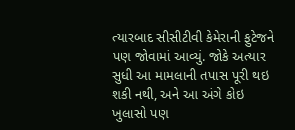ત્યારબાદ સીસીટીવી કેમેરાની ફુટેજને પણ જોવામાં આવ્યું. જોકે અત્યાર સુધી આ મામલાની તપાસ પૂરી થઇ શકી નથી, અને આ અંગે કોઇ ખુલાસો પણ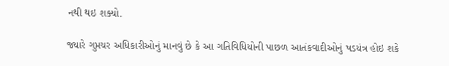નથી થઇ શક્યો.

જ્યારે ગુપ્તચર અધિકારીઓનું માનવું છે કે આ ગતિવિધિયોની પાછળ આતંકવાદીઓનું ષડયંત્ર હોઇ શકે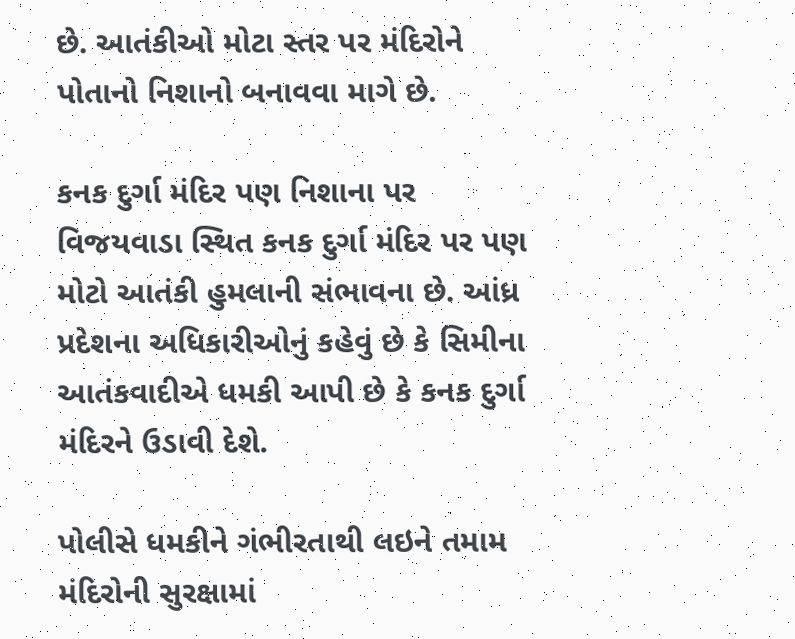છે. આતંકીઓ મોટા સ્તર પર મંદિરોને પોતાનો નિશાનો બનાવવા માગે છે.

કનક દુર્ગા મંદિર પણ નિશાના પર
વિજયવાડા સ્થિત કનક દુર્ગા મંદિર પર પણ મોટો આતંકી હુમલાની સંભાવના છે. આંધ્ર પ્રદેશના અધિકારીઓનું કહેવું છે કે સિમીના આતંકવાદીએ ધમકી આપી છે કે કનક દુર્ગા મંદિરને ઉડાવી દેશે.

પોલીસે ધમકીને ગંભીરતાથી લઇને તમામ મંદિરોની સુરક્ષામાં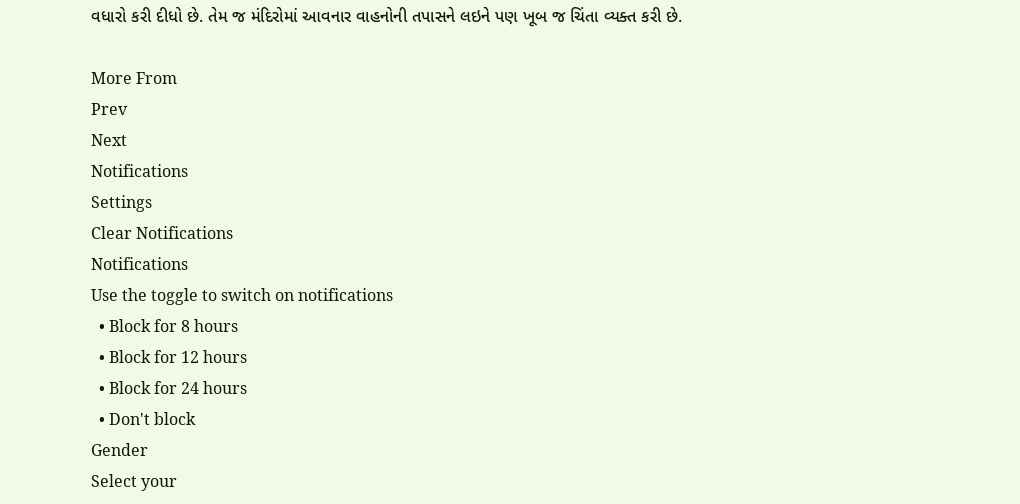વધારો કરી દીધો છે. તેમ જ મંદિરોમાં આવનાર વાહનોની તપાસને લઇને પણ ખૂબ જ ચિંતા વ્યક્ત કરી છે.

More From
Prev
Next
Notifications
Settings
Clear Notifications
Notifications
Use the toggle to switch on notifications
  • Block for 8 hours
  • Block for 12 hours
  • Block for 24 hours
  • Don't block
Gender
Select your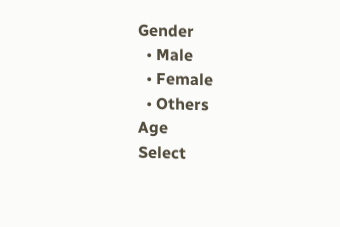Gender
  • Male
  • Female
  • Others
Age
Select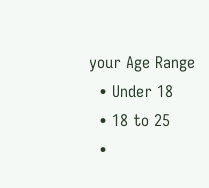your Age Range
  • Under 18
  • 18 to 25
  •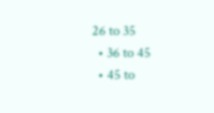26 to 35
  • 36 to 45
  • 45 to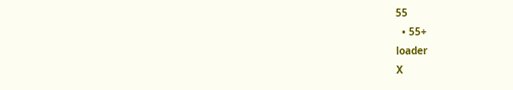55
  • 55+
loader
X